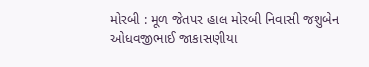મોરબી : મૂળ જેતપર હાલ મોરબી નિવાસી જશુબેન ઓધવજીભાઈ જાકાસણીયા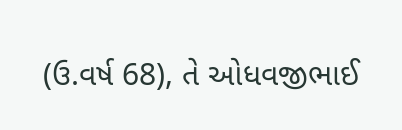(ઉ.વર્ષ 68), તે ઓધવજીભાઈ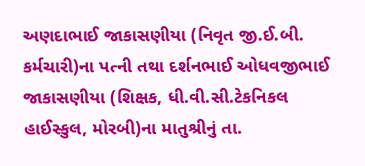અણદાભાઈ જાકાસણીયા (નિવૃત જી.ઈ.બી. કર્મચારી)ના પત્ની તથા દર્શનભાઈ ઓધવજીભાઈ જાકાસણીયા (શિક્ષક, ધી.વી.સી.ટેકનિકલ હાઈસ્કુલ, મોરબી)ના માતુશ્રીનું તા.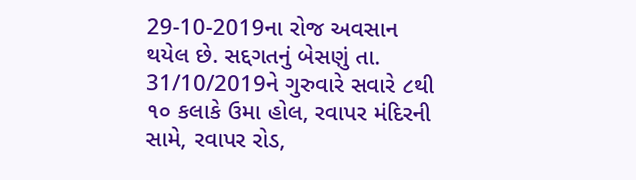29-10-2019ના રોજ અવસાન થયેલ છે. સદ્દગતનું બેસણું તા. 31/10/2019ને ગુરુવારે સવારે ૮થી ૧૦ કલાકે ઉમા હોલ, રવાપર મંદિરની સામે, રવાપર રોડ,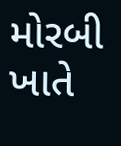મોરબી ખાતે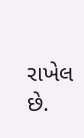રાખેલ છે.